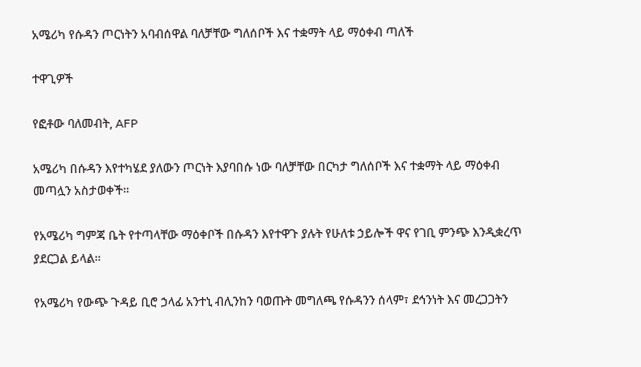አሜሪካ የሱዳን ጦርነትን አባብሰዋል ባለቻቸው ግለሰቦች እና ተቋማት ላይ ማዕቀብ ጣለች

ተዋጊዎች

የፎቶው ባለመብት, AFP

አሜሪካ በሱዳን እየተካሄደ ያለውን ጦርነት እያባበሱ ነው ባለቻቸው በርካታ ግለሰቦች እና ተቋማት ላይ ማዕቀብ መጣሏን አስታወቀች።

የአሜሪካ ግምጃ ቤት የተጣላቸው ማዕቀቦች በሱዳን እየተዋጉ ያሉት የሁለቱ ኃይሎች ዋና የገቢ ምንጭ እንዲቋረጥ ያደርጋል ይላል።

የአሜሪካ የውጭ ጉዳይ ቢሮ ኃላፊ አንተኒ ብሊንከን ባወጡት መግለጫ የሱዳንን ሰላም፣ ደኅንነት እና መረጋጋትን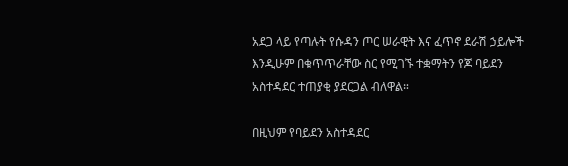አደጋ ላይ የጣሉት የሱዳን ጦር ሠራዊት እና ፈጥኖ ደራሽ ኃይሎች እንዲሁም በቁጥጥራቸው ስር የሚገኙ ተቋማትን የጆ ባይደን አስተዳደር ተጠያቂ ያደርጋል ብለዋል።

በዚህም የባይደን አስተዳደር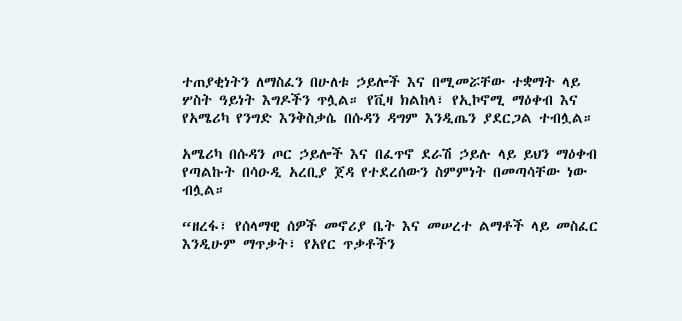ተጠያቂነትን ለማስፈን በሁለቱ ኃይሎች እና በሚመሯቸው ተቋማት ላይ ሦስት ዓይነት እግዶችን ጥሏል። የቪዛ ክልከላ፣ የኢኮኖሚ ማዕቀብ እና የአሜሪካ የንግድ እንቅስቃሴ በሱዳን ዳግም እንዲጤን ያደርጋል ተብሏል።

አሜሪካ በሱዳን ጦር ኃይሎች እና በፈጥኖ ደራሽ ኃይሉ ላይ ይህን ማዕቀብ የጣልኩት በሳዑዲ አረቢያ ጀዳ የተደረሰውን ስምምነት በመጣሳቸው ነው ብሏል።

“ዘረፋ፣ የሰላማዊ ሰዎች መኖሪያ ቤት እና መሠረተ ልማቶች ላይ መስፈር እንዲሁም ማጥቃት፣ የአየር ጥቃቶችን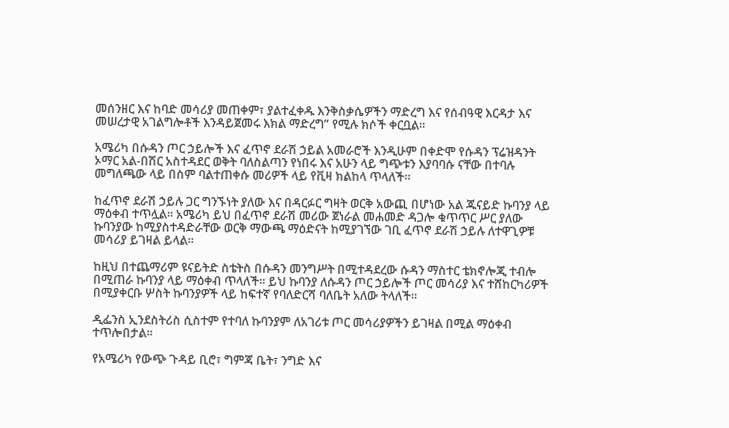መሰንዘር እና ከባድ መሳሪያ መጠቀም፣ ያልተፈቀዱ እንቅስቃሴዎችን ማድረግ እና የሰብዓዊ እርዳታ እና መሠረታዊ አገልግሎቶች እንዳይጀመሩ እክል ማድረግ” የሚሉ ክሶች ቀርቧል።

አሜሪካ በሱዳን ጦር ኃይሎች እና ፈጥኖ ደራሽ ኃይል አመራሮች እንዲሁም በቀድሞ የሱዳን ፕሬዝዳንት ኦማር አል-በሽር አስተዳደር ወቅት ባለስልጣን የነበሩ እና አሁን ላይ ግጭቱን እያባባሱ ናቸው በተባሉ መግለጫው ላይ በስም ባልተጠቀሱ መሪዎች ላይ የቪዛ ክልከላ ጥላለች።

ከፈጥኖ ደራሽ ኃይሉ ጋር ግንኙነት ያለው እና በዳርፉር ግዛት ወርቅ አውጪ በሆነው አል ጁናይድ ኩባንያ ላይ ማዕቀብ ተጥሏል። አሜሪካ ይህ በፈጥኖ ደራሽ መሪው ጀነራል መሐመድ ዳጋሎ ቁጥጥር ሥር ያለው ኩባንያው ከሚያስተዳድራቸው ወርቅ ማውጫ ማዕድናት ከሚያገኘው ገቢ ፈጥኖ ደራሽ ኃይሉ ለተዋጊዎቹ መሳሪያ ይገዛል ይላል።

ከዚህ በተጨማሪም ዩናይትድ ስቴትስ በሱዳን መንግሥት በሚተዳደረው ሱዳን ማስተር ቴክኖሎጂ ተብሎ በሚጠራ ኩባንያ ላይ ማዕቀብ ጥላለች። ይህ ኩባንያ ለሱዳን ጦር ኃይሎች ጦር መሳሪያ እና ተሸከርካሪዎች በሚያቀርቡ ሦስት ኩባንያዎች ላይ ከፍተኛ የባለድርሻ ባለቤት አለው ትላለች።

ዲፌንስ ኢንደስትሪስ ሲስተም የተባለ ኩባንያም ለአገሪቱ ጦር መሳሪያዎችን ይገዛል በሚል ማዕቀብ ተጥሎበታል።

የአሜሪካ የውጭ ጉዳይ ቢሮ፣ ግምጃ ቤት፣ ንግድ እና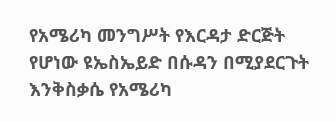የአሜሪካ መንግሥት የእርዳታ ድርጅት የሆነው ዩኤስኤይድ በሱዳን በሚያደርጉት እንቅስቃሴ የአሜሪካ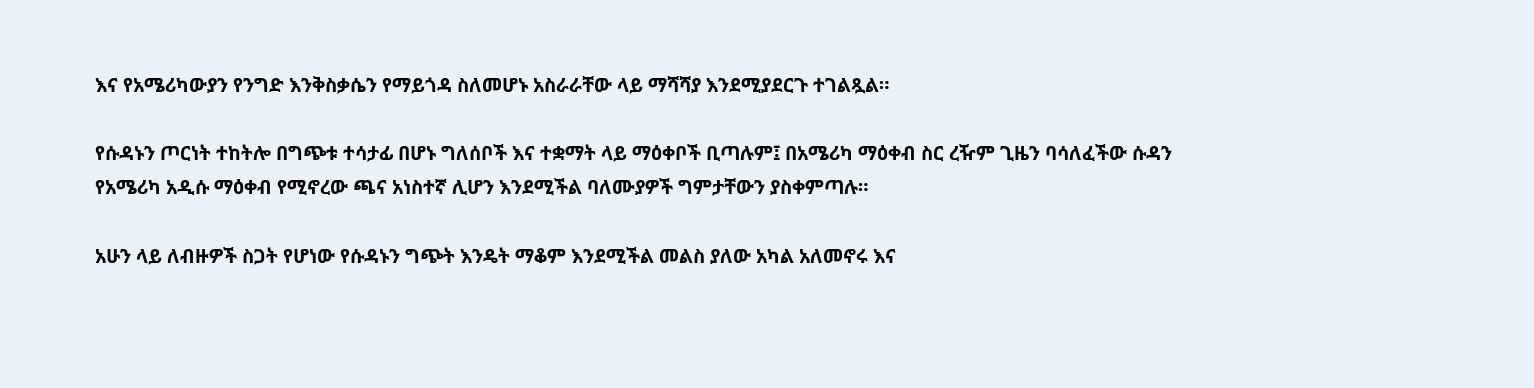እና የአሜሪካውያን የንግድ እንቅስቃሴን የማይጎዳ ስለመሆኑ አስራራቸው ላይ ማሻሻያ እንደሚያደርጉ ተገልጿል።

የሱዳኑን ጦርነት ተከትሎ በግጭቱ ተሳታፊ በሆኑ ግለሰቦች እና ተቋማት ላይ ማዕቀቦች ቢጣሉም፤ በአሜሪካ ማዕቀብ ስር ረዥም ጊዜን ባሳለፈችው ሱዳን የአሜሪካ አዲሱ ማዕቀብ የሚኖረው ጫና አነስተኛ ሊሆን እንደሚችል ባለሙያዎች ግምታቸውን ያስቀምጣሉ።

አሁን ላይ ለብዙዎች ስጋት የሆነው የሱዳኑን ግጭት እንዴት ማቆም እንደሚችል መልስ ያለው አካል አለመኖሩ እና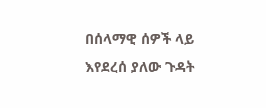በሰላማዊ ሰዎች ላይ እየደረሰ ያለው ጉዳት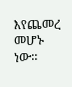እየጨመረ መሆኑ ነው።